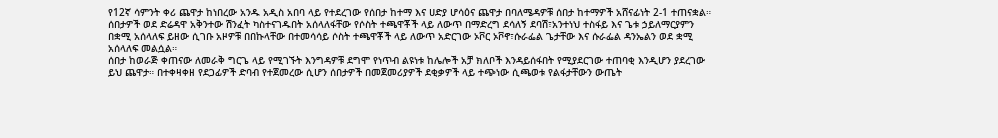የ12ኛ ሳምንት ቀሪ ጨዋታ ከነበረው አንዱ አዲስ አበባ ላይ የተደረገው የሰበታ ከተማ እና ሀድያ ሆሳዕና ጨዋታ በባለሜዳዎቹ ሰበታ ከተማዎች አሸናፊነት 2-1 ተጠናቋል።
ሰበታዎች ወደ ድሬዳዋ አቅንተው ሽንፈት ካስተናገዱበት አሰላለፋቸው የሶስት ተጫዋቾች ላይ ለውጥ በማድረግ ደሳለኝ ደባሽ፣አንተነህ ተስፋይ እና ጌቱ ኃይለማርያምን በቋሚ አሰላለፍ ይዘው ሲገቡ አዞዎቹ በበኩላቸው በተመሳሳይ ሶስት ተጫዋቾች ላይ ለውጥ አድርገው ኦቮር ኦቮኖ፣ሱራፌል ጌታቸው እና ሱራፌል ዳንኤልን ወደ ቋሚ አሰላለፍ መልሷል።
ሰበታ ከወራጅ ቀጠናው ለመራቅ ግርጌ ላይ የሚገኙት እንግዳዎቹ ደግሞ የነጥብ ልዩነቱ ከሌሎች አቻ ክለቦች እንዳይሰፋበት የሚያደርገው ተጠባቂ እንዲሆን ያደረገው ይህ ጨዋታ። በተቀዛቀዘ የደጋፊዎች ድባብ የተጀመረው ሲሆን ሰበታዎች በመጀመሪያዎች ደቂቃዎች ላይ ተጭነው ሲጫወቱ የልፋታቸውን ውጤት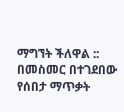ማግኘት ችለዋል :: በመስመር በተገደበው የሰበታ ማጥቃት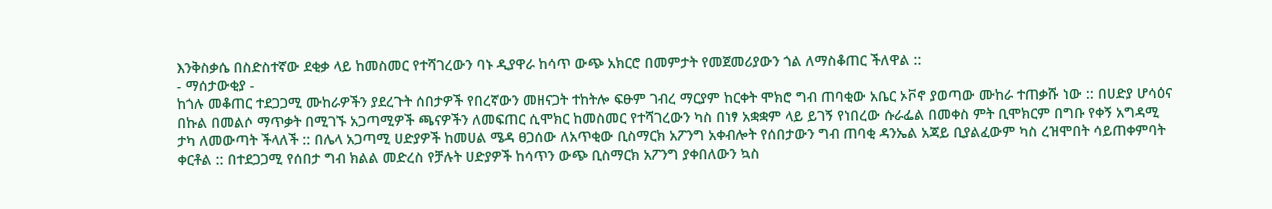እንቅስቃሴ በስድስተኛው ደቂቃ ላይ ከመስመር የተሻገረውን ባኑ ዲያዋራ ከሳጥ ውጭ አክርሮ በመምታት የመጀመሪያውን ጎል ለማስቆጠር ችለዋል ::
- ማሰታውቂያ -
ከጎሉ መቆጠር ተደጋጋሚ ሙከራዎችን ያደረጉት ሰበታዎች የበረኛውን መዘናጋት ተከትሎ ፍፁም ገብረ ማርያም ከርቀት ሞክሮ ግብ ጠባቂው አቤር ኦቮኖ ያወጣው ሙከራ ተጠቃሹ ነው :: በሀድያ ሆሳዕና በኩል በመልሶ ማጥቃት በሚገኙ አጋጣሚዎች ጫናዎችን ለመፍጠር ሲሞክር ከመስመር የተሻገረውን ካስ በነፃ አቋቋም ላይ ይገኝ የነበረው ሱራፌል በመቀስ ምት ቢሞክርም በግቡ የቀኝ አግዳሚ ታካ ለመውጣት ችላለች :: በሌላ አጋጣሚ ሀድያዎች ከመሀል ሜዳ ፀጋሰው ለአጥቂው ቢስማርክ አፖንግ አቀብሎት የሰበታውን ግብ ጠባቂ ዳንኤል አጃይ ቢያልፈውም ካስ ረዝሞበት ሳይጠቀምባት ቀርቶል :: በተደጋጋሚ የሰበታ ግብ ክልል መድረስ የቻሉት ሀድያዎች ከሳጥን ውጭ ቢስማርክ አፖንግ ያቀበለውን ኳስ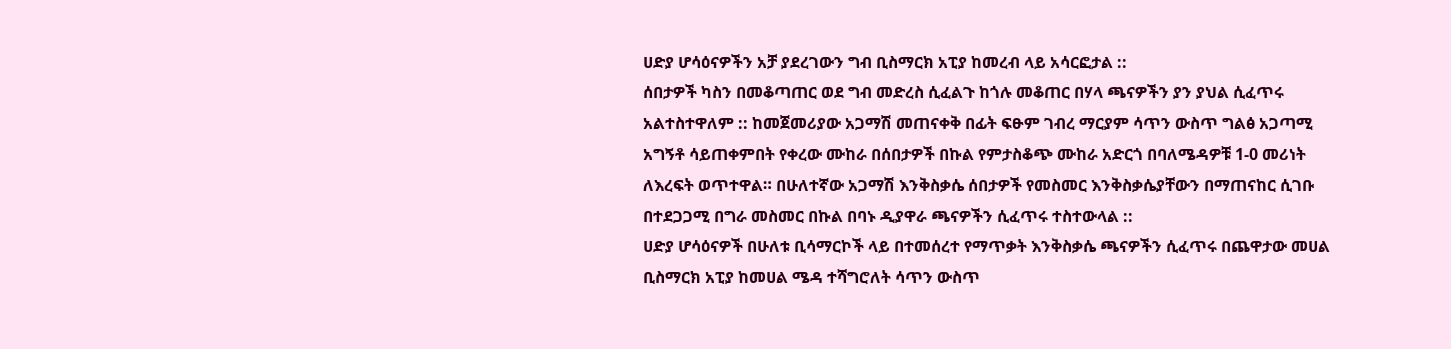ሀድያ ሆሳዕናዎችን አቻ ያደረገውን ግብ ቢስማርክ አፒያ ከመረብ ላይ አሳርፎታል ::
ሰበታዎች ካስን በመቆጣጠር ወደ ግብ መድረስ ሲፈልጉ ከጎሉ መቆጠር በሃላ ጫናዎችን ያን ያህል ሲፈጥሩ አልተስተዋለም :: ከመጀመሪያው አጋማሽ መጠናቀቅ በፊት ፍፁም ገብረ ማርያም ሳጥን ውስጥ ግልፅ አጋጣሚ አግኝቶ ሳይጠቀምበት የቀረው ሙከራ በሰበታዎች በኩል የምታስቆጭ ሙከራ አድርጎ በባለሜዳዎቹ 1-0 መሪነት ለእረፍት ወጥተዋል። በሁለተኛው አጋማሽ እንቅስቃሴ ሰበታዎች የመስመር እንቅስቃሴያቸውን በማጠናከር ሲገቡ በተደጋጋሚ በግራ መስመር በኩል በባኑ ዲያዋራ ጫናዎችን ሲፈጥሩ ተስተውላል ::
ሀድያ ሆሳዕናዎች በሁለቱ ቢሳማርኮች ላይ በተመሰረተ የማጥቃት እንቅስቃሴ ጫናዎችን ሲፈጥሩ በጨዋታው መሀል ቢስማርክ አፒያ ከመሀል ሜዳ ተሻግሮለት ሳጥን ውስጥ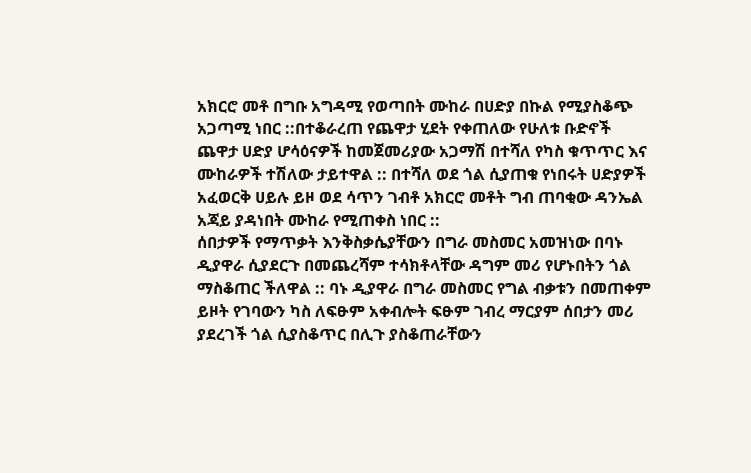አክርሮ መቶ በግቡ አግዳሚ የወጣበት ሙከራ በሀድያ በኩል የሚያስቆጭ አጋጣሚ ነበር ::በተቆራረጠ የጨዋታ ሂደት የቀጠለው የሁለቱ ቡድኖች ጨዋታ ሀድያ ሆሳዕናዎች ከመጀመሪያው አጋማሽ በተሻለ የካስ ቁጥጥር እና ሙከራዎች ተሽለው ታይተዋል :: በተሻለ ወደ ጎል ሲያጠቁ የነበሩት ሀድያዎች አፈወርቅ ሀይሉ ይዞ ወደ ሳጥን ገብቶ አክርሮ መቶት ግብ ጠባቂው ዳንኤል አጃይ ያዳነበት ሙከራ የሚጠቀስ ነበር ::
ሰበታዎች የማጥቃት እንቅስቃሴያቸውን በግራ መስመር አመዝነው በባኑ ዲያዋራ ሲያደርጉ በመጨረሻም ተሳክቶላቸው ዳግም መሪ የሆኑበትን ጎል ማስቆጠር ችለዋል :: ባኑ ዲያዋራ በግራ መስመር የግል ብቃቱን በመጠቀም ይዞት የገባውን ካስ ለፍፁም አቀብሎት ፍፁም ገብረ ማርያም ሰበታን መሪ ያደረገች ጎል ሲያስቆጥር በሊጉ ያስቆጠራቸውን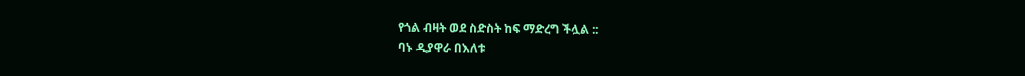የጎል ብዛት ወደ ስድስት ከፍ ማድረግ ችሏል ::
ባኑ ዲያዋራ በእለቱ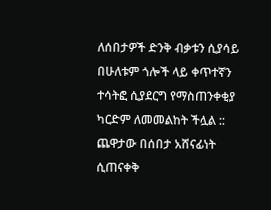ለሰበታዎች ድንቅ ብቃቱን ሲያሳይ በሁለቱም ጎሎች ላይ ቀጥተኛን ተሳትፎ ሲያደርግ የማስጠንቀቂያ ካርድም ለመመልከት ችሏል :: ጨዋታው በሰበታ አሸናፊነት ሲጠናቀቅ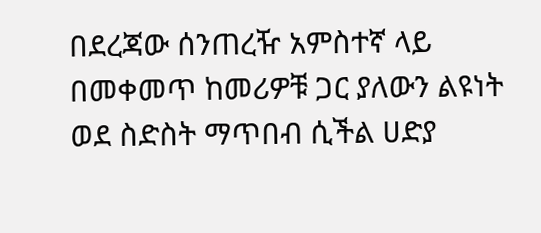በደረጃው ሰንጠረዥ አምስተኛ ላይ በመቀመጥ ከመሪዎቹ ጋር ያለውን ልዩነት ወደ ስድስት ማጥበብ ሲችል ሀድያ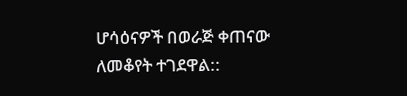ሆሳዕናዎች በወራጅ ቀጠናው ለመቆየት ተገደዋል::